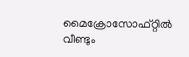മൈക്രോസോഫ്റ്റില്‍ വീണ്ടും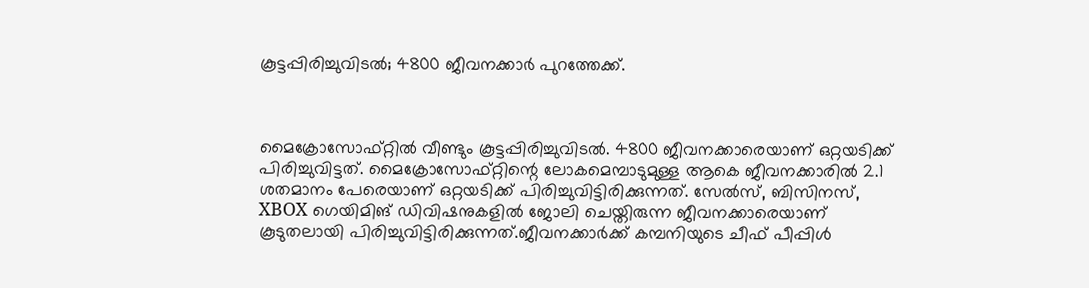കൂട്ടപ്പിരിച്ചുവിടല്‍; 4800 ജീവനക്കാര്‍ പുറത്തേക്ക്.



മൈക്രോസോഫ്റ്റില്‍ വീണ്ടും കൂട്ടപ്പിരിച്ചുവിടല്‍. 4800 ജീവനക്കാരെയാണ് ഒറ്റയടിക്ക് പിരിച്ചുവിട്ടത്. മൈക്രോസോഫ്റ്റിന്റെ ലോകമെമ്പാടുമുള്ള ആകെ ജീവനക്കാരില്‍ 2.1 ശതമാനം പേരെയാണ് ഒറ്റയടിക്ക് പിരിച്ചുവിട്ടിരിക്കുന്നത്. സേല്‍സ്, ബിസിനസ്, XBOX ഗെയിമിങ് ഡിവിഷനുകളില്‍ ജോലി ചെയ്തിരുന്ന ജീവനക്കാരെയാണ് കൂടുതലായി പിരിച്ചുവിട്ടിരിക്കുന്നത്.ജീവനക്കാര്‍ക്ക് കമ്പനിയുടെ ചീഫ് പീപ്പിള്‍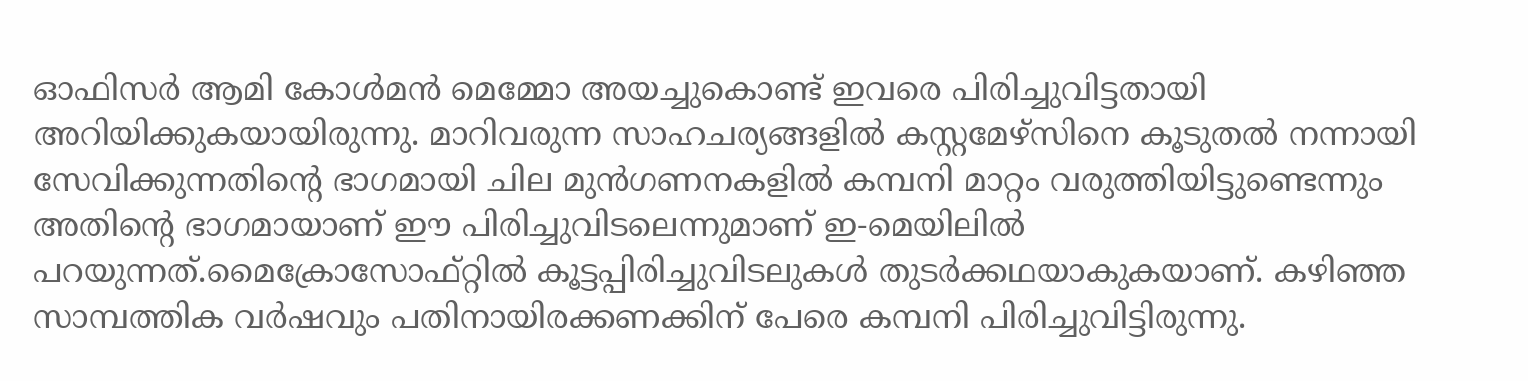ഓഫിസര്‍ ആമി കോള്‍മന്‍ മെമ്മോ അയച്ചുകൊണ്ട് ഇവരെ പിരിച്ചുവിട്ടതായി അറിയിക്കുകയായിരുന്നു. മാറിവരുന്ന സാഹചര്യങ്ങളില്‍ കസ്റ്റമേഴ്‌സിനെ കൂടുതല്‍ നന്നായി സേവിക്കുന്നതിന്റെ ഭാഗമായി ചില മുന്‍ഗണനകളില്‍ കമ്പനി മാറ്റം വരുത്തിയിട്ടുണ്ടെന്നും അതിന്റെ ഭാഗമായാണ് ഈ പിരിച്ചുവിടലെന്നുമാണ് ഇ-മെയിലില്‍ പറയുന്നത്.മൈക്രോസോഫ്റ്റില്‍ കൂട്ടപ്പിരിച്ചുവിടലുകള്‍ തുടര്‍ക്കഥയാകുകയാണ്. കഴിഞ്ഞ സാമ്പത്തിക വര്‍ഷവും പതിനായിരക്കണക്കിന് പേരെ കമ്പനി പിരിച്ചുവിട്ടിരുന്നു.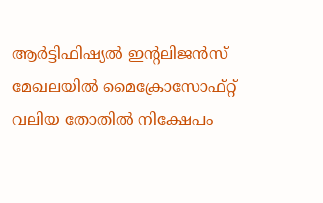ആര്‍ട്ടിഫിഷ്യല്‍ ഇന്റലിജന്‍സ് മേഖലയില്‍ മൈക്രോസോഫ്റ്റ് വലിയ തോതില്‍ നിക്ഷേപം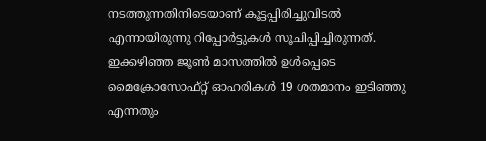നടത്തുന്നതിനിടെയാണ് കൂട്ടപ്പിരിച്ചുവിടല്‍ എന്നായിരുന്നു റിപ്പോര്‍ട്ടുകള്‍ സൂചിപ്പിച്ചിരുന്നത്. ഇക്കഴിഞ്ഞ ജൂണ്‍ മാസത്തില്‍ ഉള്‍പ്പെടെ മൈക്രോസോഫ്റ്റ് ഓഹരികള്‍ 19 ശതമാനം ഇടിഞ്ഞു എന്നതും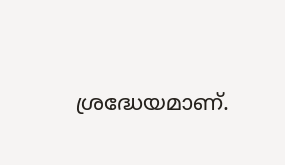ശ്രദ്ധേയമാണ്.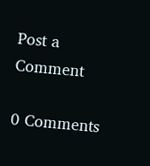Post a Comment

0 Comments